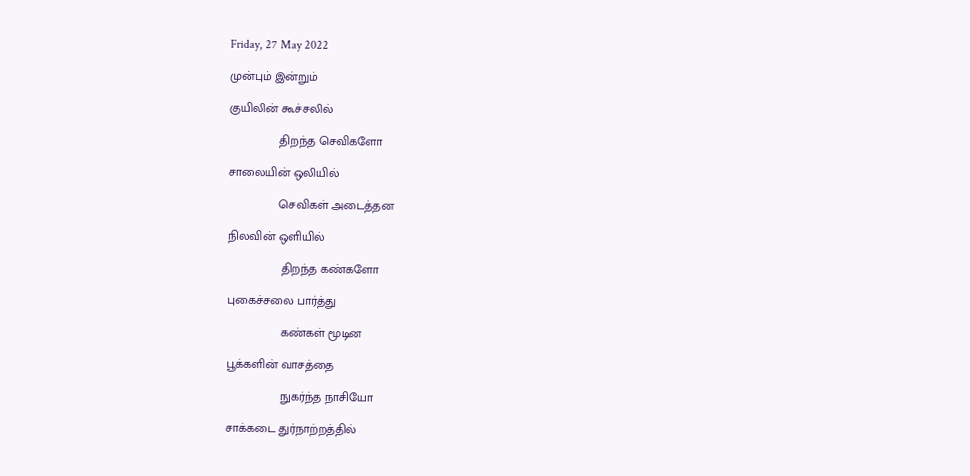Friday, 27 May 2022

முன்பும் இன்றும்

குயிலின் கூச்சலில்

               திறந்த செவிகளோ

சாலையின் ஒலியில்

               செவிகள் அடைத்தன

நிலவின் ஒளியில்

                திறந்த கண்களோ

புகைச்சலை பார்த்து

                கண்கள் மூடின

பூக்களின் வாசத்தை

                நுகர்ந்த நாசியோ

சாக்கடை துர்நாற்றத்தில்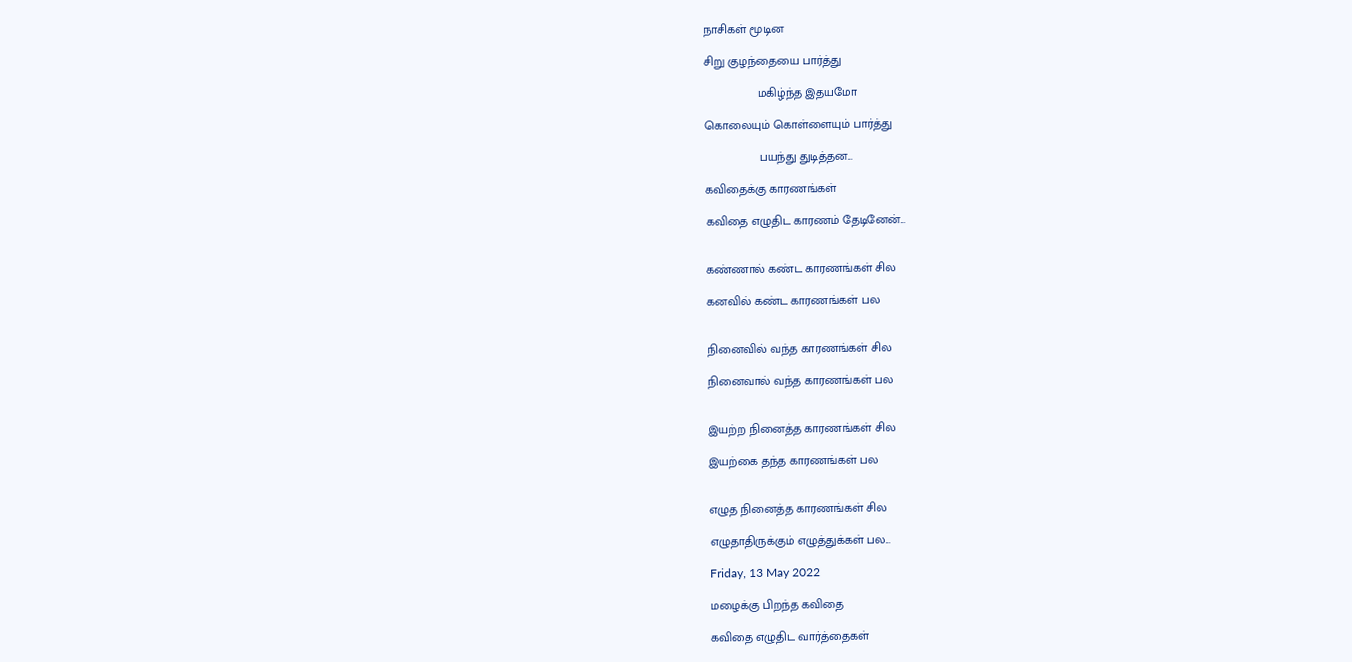நாசிகள் மூடின

சிறு குழந்தையை பார்த்து

                மகிழ்ந்த இதயமோ

கொலையும் கொள்ளையும் பார்த்து

                பயந்து துடித்தன...

கவிதைக்கு காரணங்கள்

கவிதை எழுதிட காரணம் தேடினேன்...


கண்ணால் கண்ட காரணங்கள் சில

கனவில் கண்ட காரணங்கள் பல


நினைவில் வந்த காரணங்கள் சில

நினைவால் வந்த காரணங்கள் பல


இயற்ற நினைத்த காரணங்கள் சில

இயற்கை தந்த காரணங்கள் பல


எழுத நினைத்த காரணங்கள் சில

எழுதாதிருக்கும் எழுத்துக்கள் பல...

Friday, 13 May 2022

மழைக்கு பிறந்த கவிதை

கவிதை எழுதிட வார்த்தைகள்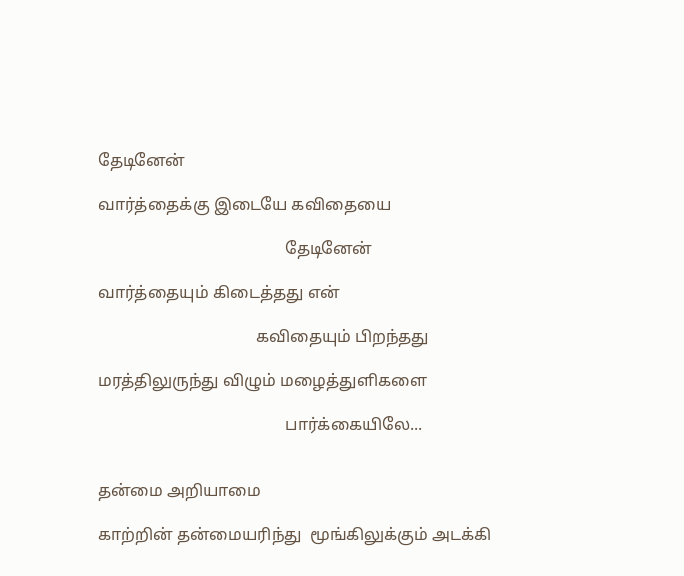தேடினேன்

வார்த்தைக்கு இடையே கவிதையை

                                             தேடினேன்

வார்த்தையும் கிடைத்தது என்

                                      கவிதையும் பிறந்தது

மரத்திலுருந்து விழும் மழைத்துளிகளை

                                             பார்க்கையிலே...


தன்மை அறியாமை

காற்றின் தன்மையரிந்து  மூங்கிலுக்கும் அடக்கி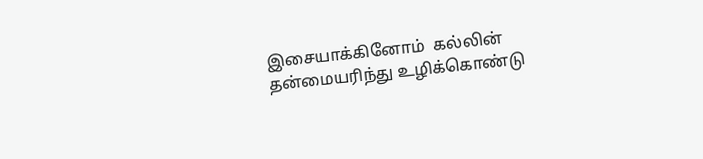இசையாக்கினோம்  கல்லின் தன்மையரிந்து உழிக்கொண்டு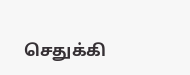செதுக்கி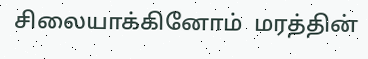சிலையாக்கினோம்  மரத்தின்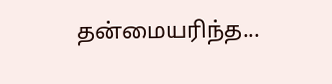தன்மையரிந்த...